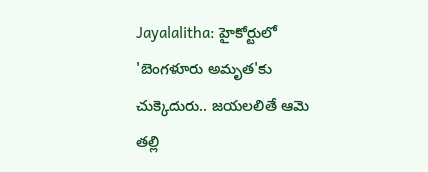Jayalalitha: హైకోర్టులో 'బెంగళూరు అమృత'కు చుక్కెదురు.. జయలలితే ఆమె తల్లి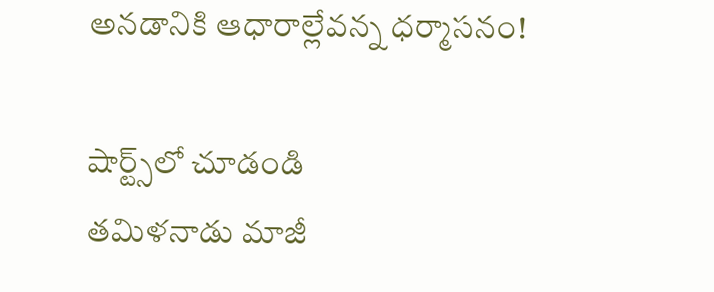అనడానికి ఆధారాల్లేవన్న ధర్మాసనం!

షార్ట్స్‌లో చూడండి
తమిళనాడు మాజీ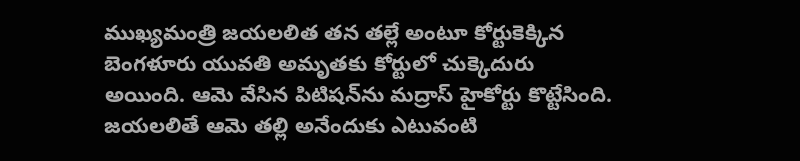ముఖ్యమంత్రి జయలలిత తన తల్లే అంటూ కోర్టుకెక్కిన బెంగళూరు యువతి అమృతకు కోర్టులో చుక్కెదురు అయింది. ఆమె వేసిన పిటిషన్‌ను మద్రాస్ హైకోర్టు కొట్టేసింది. జయలలితే ఆమె తల్లి అనేందుకు ఎటువంటి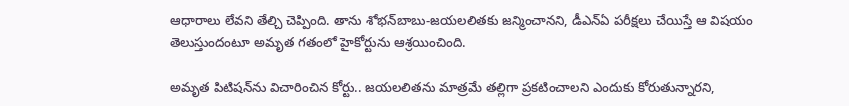ఆధారాలు లేవని తేల్చి చెప్పింది. తాను శోభన్‌బాబు-జయలలితకు జన్మించానని, డీఎన్‌ఏ పరీక్షలు చేయిస్తే ఆ విషయం తెలుస్తుందంటూ అమృత గతంలో హైకోర్టును ఆశ్రయించింది.

అమృత పిటిషన్‌ను విచారించిన కోర్టు.. జయలలితను మాత్రమే తల్లిగా ప్రకటించాలని ఎందుకు కోరుతున్నారని,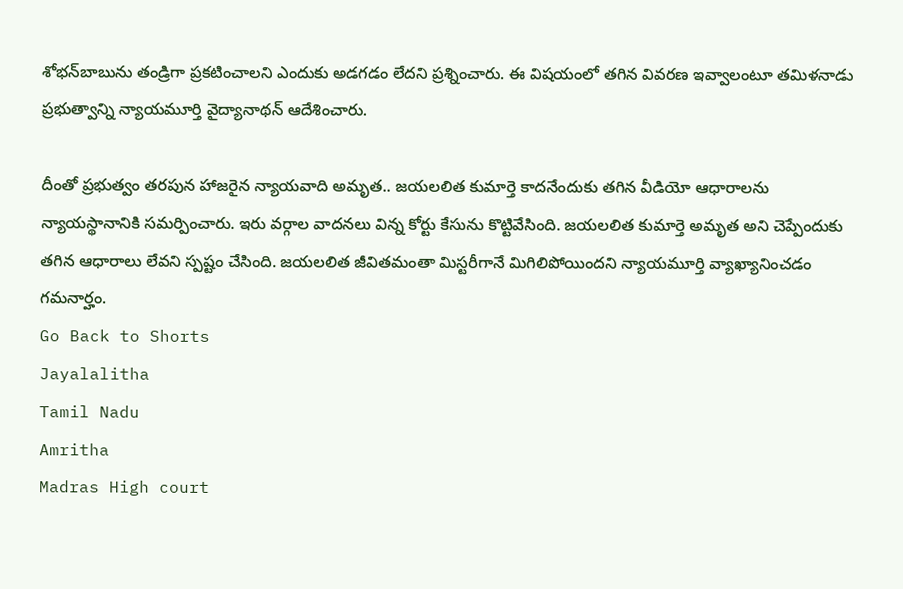శోభన్‌బాబును తండ్రిగా ప్రకటించాలని ఎందుకు అడగడం లేదని ప్రశ్నించారు. ఈ విషయంలో తగిన వివరణ ఇవ్వాలంటూ తమిళనాడు ప్రభుత్వాన్ని న్యాయమూర్తి వైద్యానాథన్ ఆదేశించారు.

దీంతో ప్రభుత్వం తరపున హాజరైన న్యాయవాది అమృత.. జయలలిత కుమార్తె కాదనేందుకు తగిన వీడియో ఆధారాలను న్యాయస్థానానికి సమర్పించారు. ఇరు వర్గాల వాదనలు విన్న కోర్టు కేసును కొట్టివేసింది. జయలలిత కుమార్తె అమృత అని చెప్పేందుకు తగిన ఆధారాలు లేవని స్పష్టం చేసింది. జయలలిత జీవితమంతా మిస్టరీగానే మిగిలిపోయిందని న్యాయమూర్తి వ్యాఖ్యానించడం గమనార్హం.
Go Back to Shorts
Jayalalitha
Tamil Nadu
Amritha
Madras High court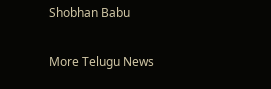Shobhan Babu

More Telugu News